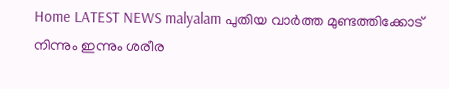Home LATEST NEWS malyalam പുതിയ വാർത്ത മുണ്ടത്തിക്കോട് നിന്നും ഇന്നും ശരീര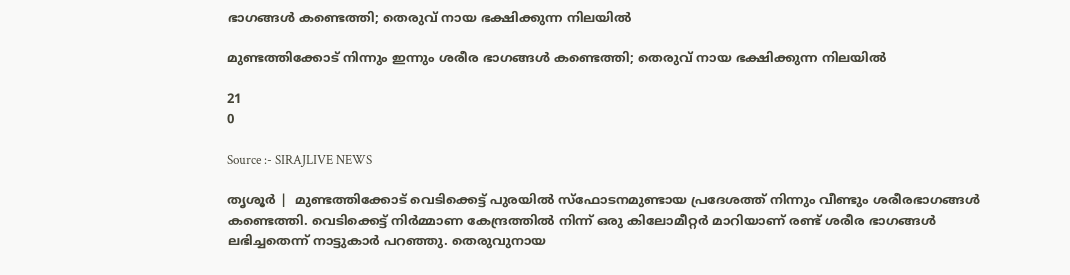ഭാഗങ്ങള്‍ കണ്ടെത്തി; തെരുവ് നായ ഭക്ഷിക്കുന്ന നിലയില്‍

മുണ്ടത്തിക്കോട് നിന്നും ഇന്നും ശരീര ഭാഗങ്ങള്‍ കണ്ടെത്തി; തെരുവ് നായ ഭക്ഷിക്കുന്ന നിലയില്‍

21
0

Source :- SIRAJLIVE NEWS

തൃശൂര്‍ |  മുണ്ടത്തിക്കോട് വെടിക്കെട്ട് പുരയില്‍ സ്ഫോടനമുണ്ടായ പ്രദേശത്ത് നിന്നും വീണ്ടും ശരീരഭാഗങ്ങള്‍ കണ്ടെത്തി. വെടിക്കെട്ട് നിര്‍മ്മാണ കേന്ദ്രത്തില്‍ നിന്ന് ഒരു കിലോമീറ്റര്‍ മാറിയാണ് രണ്ട് ശരീര ഭാഗങ്ങള്‍ ലഭിച്ചതെന്ന് നാട്ടുകാര്‍ പറഞ്ഞു. തെരുവുനായ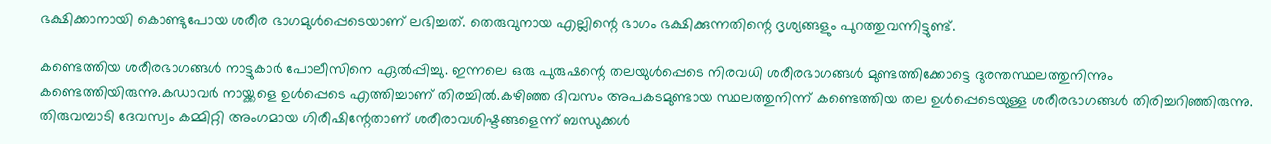ഭക്ഷിക്കാനായി കൊണ്ടുപോയ ശരീര ഭാഗമുള്‍പ്പെടെയാണ് ലഭിച്ചത്. തെരുവുനായ എല്ലിന്റെ ഭാഗം ഭക്ഷിക്കുന്നതിന്റെ ദൃശ്യങ്ങളും പുറത്തുവന്നിട്ടുണ്ട്.

കണ്ടെത്തിയ ശരീരഭാഗങ്ങള്‍ നാട്ടുകാര്‍ പോലീസിനെ ഏല്‍പ്പിച്ചു. ഇന്നലെ ഒരു പുരുഷന്റെ തലയുള്‍പ്പെടെ നിരവധി ശരീരഭാഗങ്ങള്‍ മുണ്ടത്തിക്കോട്ടെ ദുരന്തസ്ഥലത്തുനിന്നും കണ്ടെത്തിയിരുന്നു.കഡാവര്‍ നായ്ക്കളെ ഉള്‍പ്പെടെ എത്തിച്ചാണ് തിരച്ചില്‍.കഴിഞ്ഞ ദിവസം അപകടമുണ്ടായ സ്ഥലത്തുനിന്ന് കണ്ടെത്തിയ തല ഉള്‍പ്പെടെയുള്ള ശരീരഭാഗങ്ങള്‍ തിരിച്ചറിഞ്ഞിരുന്നു. തിരുവമ്പാടി ദേവസ്വം കമ്മിറ്റി അംഗമായ ഗിരീഷിന്റേതാണ് ശരീരാവശിഷ്ടങ്ങളെന്ന് ബന്ധുക്കള്‍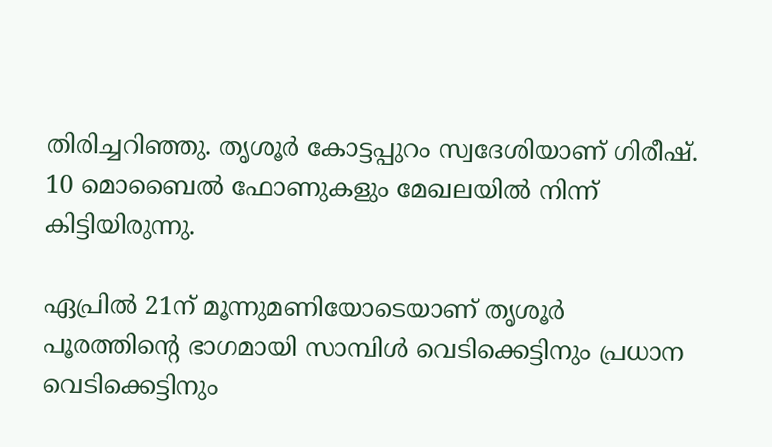തിരിച്ചറിഞ്ഞു. തൃശൂര്‍ കോട്ടപ്പുറം സ്വദേശിയാണ് ഗിരീഷ്. 10 മൊബൈല്‍ ഫോണുകളും മേഖലയില്‍ നിന്ന് കിട്ടിയിരുന്നു.

ഏപ്രില്‍ 21ന് മൂന്നുമണിയോടെയാണ് തൃശൂര്‍ പൂരത്തിന്റെ ഭാഗമായി സാമ്പിള്‍ വെടിക്കെട്ടിനും പ്രധാന വെടിക്കെട്ടിനും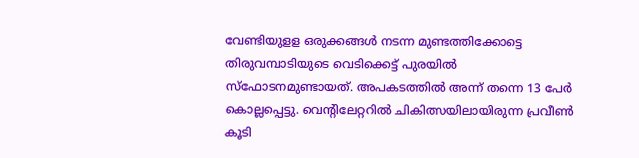വേണ്ടിയുളള ഒരുക്കങ്ങള്‍ നടന്ന മുണ്ടത്തിക്കോട്ടെ തിരുവമ്പാടിയുടെ വെടിക്കെട്ട് പുരയില്‍ സ്‌ഫോടനമുണ്ടായത്. അപകടത്തില്‍ അന്ന് തന്നെ 13 പേര്‍ കൊല്ലപ്പെട്ടു. വെന്റിലേറ്ററില്‍ ചികിത്സയിലായിരുന്ന പ്രവീണ്‍ കൂടി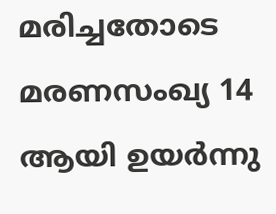മരിച്ചതോടെ മരണസംഖ്യ 14 ആയി ഉയര്‍ന്നു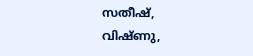സതീഷ്, വിഷ്ണു,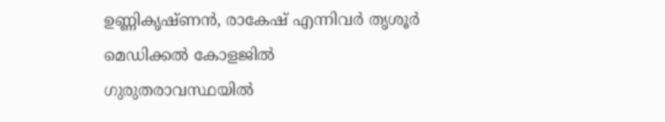ഉണ്ണികൃഷ്ണന്‍, രാകേഷ് എന്നിവര്‍ തൃശൂര്‍ മെഡിക്കല്‍ കോളജില്‍ ഗുരുതരാവസ്ഥയില്‍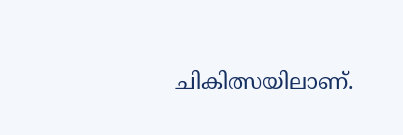ചികിത്സയിലാണ്.